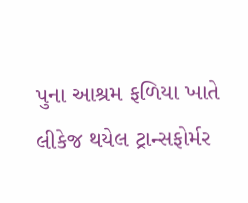પુના આશ્રમ ફળિયા ખાતે લીકેજ થયેલ ટ્રાન્સફોર્મર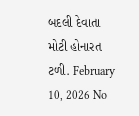બદલી દેવાતા મોટી હોનારત ટળી. February 10, 2026 No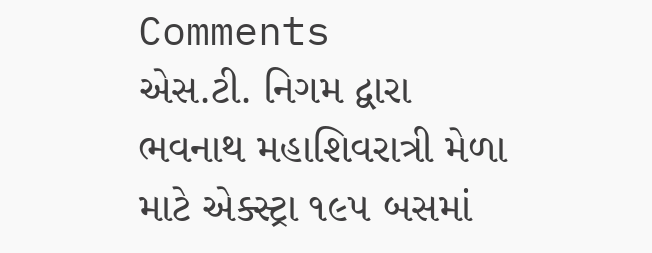Comments
એસ.ટી. નિગમ દ્વારા ભવનાથ મહાશિવરાત્રી મેળા માટે એક્સ્ટ્રા ૧૯૫ બસમાં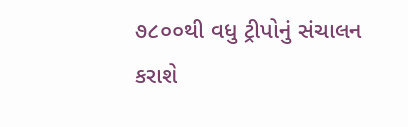૭૮૦૦થી વધુ ટ્રીપોનું સંચાલન કરાશે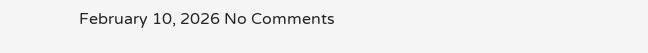February 10, 2026 No Comments